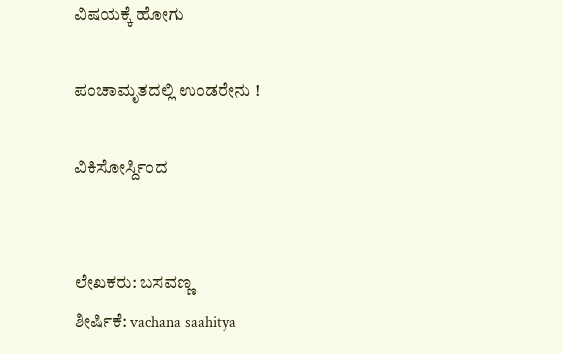ವಿಷಯಕ್ಕೆ ಹೋಗು

ಪಂಚಾಮೃತದಲ್ಲಿ ಉಂಡರೇನು !

ವಿಕಿಸೋರ್ಸ್ದಿಂದ


ಲೇಖಕರು: ಬಸವಣ್ಣ
ಶೀರ್ಷಿಕೆ: vachana saahitya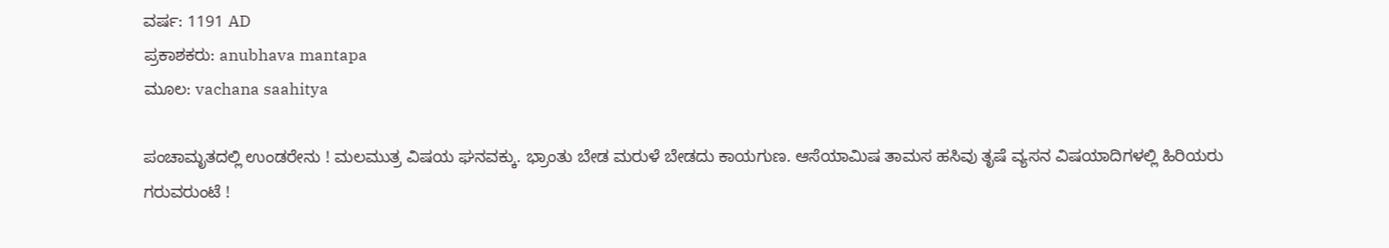ವರ್ಷ: 1191 AD
ಪ್ರಕಾಶಕರು: anubhava mantapa
ಮೂಲ: vachana saahitya

ಪಂಚಾಮೃತದಲ್ಲಿ ಉಂಡರೇನು ! ಮಲಮುತ್ರ ವಿಷಯ ಘನವಕ್ಕು. ಭ್ರಾಂತು ಬೇಡ ಮರುಳೆ ಬೇಡದು ಕಾಯಗುಣ. ಆಸೆಯಾಮಿಷ ತಾಮಸ ಹಸಿವು ತೃಷೆ ವ್ಯಸನ ವಿಷಯಾದಿಗಳಲ್ಲಿ ಹಿರಿಯರು
ಗರುವರುಂಟೆ !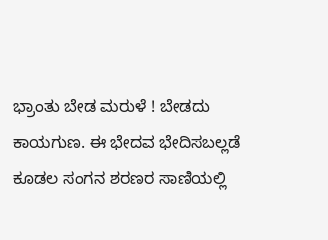ಭ್ರಾಂತು ಬೇಡ ಮರುಳೆ ! ಬೇಡದು ಕಾಯಗುಣ. ಈ ಭೇದವ ಭೇದಿಸಬಲ್ಲಡೆ ಕೂಡಲ ಸಂಗನ ಶರಣರ ಸಾಣಿಯಲ್ಲಿ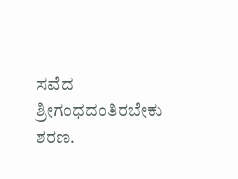ಸವೆದ ಶ್ರೀಗಂಧದಂತಿರಬೇಕು ಶರಣ.